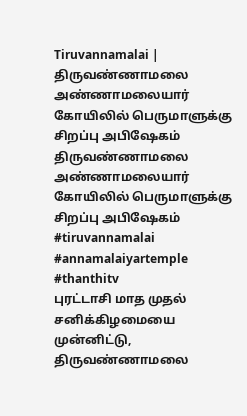Tiruvannamalai | திருவண்ணாமலை அண்ணாமலையார் கோயிலில் பெருமாளுக்கு சிறப்பு அபிஷேகம்
திருவண்ணாமலை அண்ணாமலையார் கோயிலில் பெருமாளுக்கு சிறப்பு அபிஷேகம்
#tiruvannamalai #annamalaiyartemple #thanthitv
புரட்டாசி மாத முதல் சனிக்கிழமையை முன்னிட்டு, திருவண்ணாமலை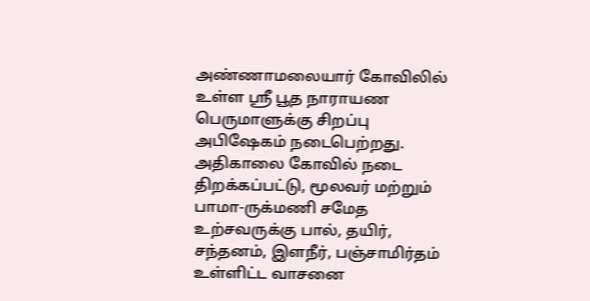அண்ணாமலையார் கோவிலில் உள்ள ஸ்ரீ பூத நாராயண பெருமாளுக்கு சிறப்பு அபிஷேகம் நடைபெற்றது. அதிகாலை கோவில் நடை திறக்கப்பட்டு, மூலவர் மற்றும் பாமா-ருக்மணி சமேத உற்சவருக்கு பால், தயிர், சந்தனம், இளநீர், பஞ்சாமிர்தம் உள்ளிட்ட வாசனை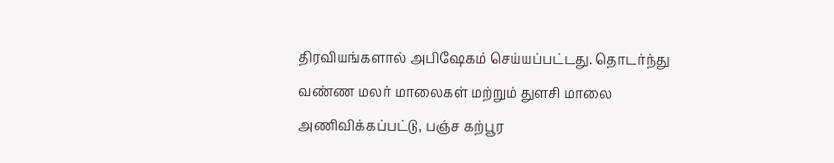திரவியங்களால் அபிஷேகம் செய்யப்பட்டது. தொடர்ந்து வண்ண மலர் மாலைகள் மற்றும் துளசி மாலை அணிவிக்கப்பட்டு, பஞ்ச கற்பூர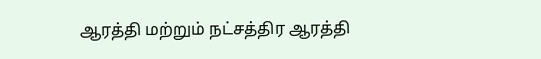ஆரத்தி மற்றும் நட்சத்திர ஆரத்தி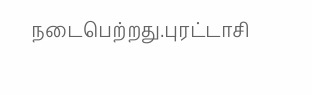நடைபெற்றது.புரட்டாசி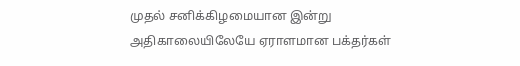முதல் சனிக்கிழமையான இன்று அதிகாலையிலேயே ஏராளமான பக்தர்கள்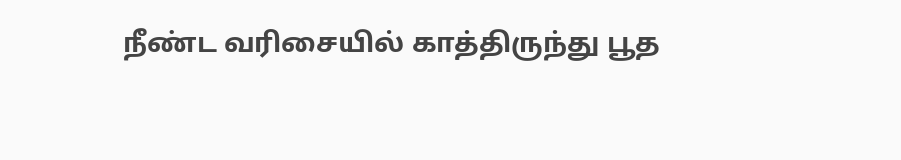நீண்ட வரிசையில் காத்திருந்து பூத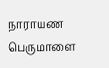நாராயண பெருமாளை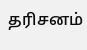தரிசனம்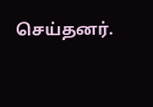செய்தனர்.